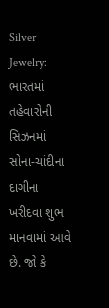Silver Jewelry: ભારતમાં તહેવારોની સિઝનમાં સોના-ચાંદીના દાગીના ખરીદવા શુભ માનવામાં આવે છે. જો કે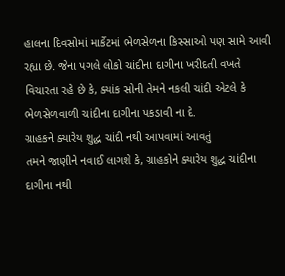હાલના દિવસોમાં માર્કેટમાં ભેળસેળના કિસ્સાઓ પણ સામે આવી રહ્યા છે. જેના પગલે લોકો ચાંદીના દાગીના ખરીદતી વખતે વિચારતા રહે છે કે, ક્યાંક સોની તેમને નકલી ચાંદી એટલે કે ભેળસેળવાળી ચાંદીના દાગીના પકડાવી ના દે.
ગ્રાહકને ક્યારેય શુદ્ધ ચાંદી નથી આપવામાં આવતું
તમને જાણીને નવાઈ લાગશે કે, ગ્રાહકોને ક્યારેય શુદ્ધ ચાંદીના દાગીના નથી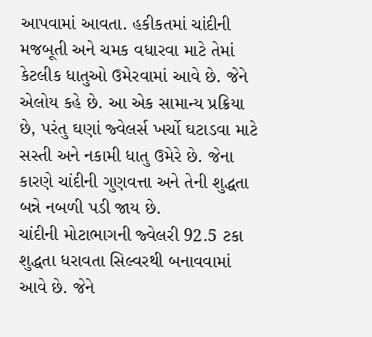આપવામાં આવતા. હકીકતમાં ચાંદીની મજબૂતી અને ચમક વધારવા માટે તેમાં કેટલીક ધાતુઓ ઉમેરવામાં આવે છે. જેને એલોય કહે છે. આ એક સામાન્ય પ્રક્રિયા છે, પરંતુ ઘણાં જ્વેલર્સ ખર્ચો ઘટાડવા માટે સસ્તી અને નકામી ધાતુ ઉમેરે છે. જેના કારણે ચાંદીની ગુણવત્તા અને તેની શુદ્ધતા બન્ને નબળી પડી જાય છે.
ચાંદીની મોટાભાગની જ્વેલરી 92.5 ટકા શુદ્ધતા ધરાવતા સિલ્વરથી બનાવવામાં આવે છે. જેને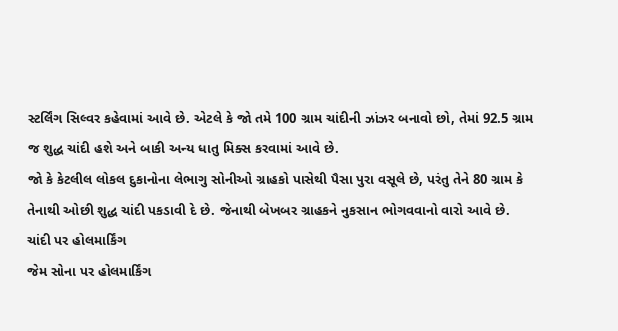સ્ટર્લિંગ સિલ્વર કહેવામાં આવે છે. એટલે કે જો તમે 100 ગ્રામ ચાંદીની ઝાંઝર બનાવો છો, તેમાં 92.5 ગ્રામ જ શુદ્ધ ચાંદી હશે અને બાકી અન્ય ધાતુ મિક્સ કરવામાં આવે છે.
જો કે કેટલીલ લોકલ દુકાનોના લેભાગુ સોનીઓ ગ્રાહકો પાસેથી પૈસા પુરા વસૂલે છે, પરંતુ તેને 80 ગ્રામ કે તેનાથી ઓછી શુદ્ધ ચાંદી પકડાવી દે છે. જેનાથી બેખબર ગ્રાહકને નુકસાન ભોગવવાનો વારો આવે છે.
ચાંદી પર હોલમાર્કિંગ
જેમ સોના પર હોલમાર્કિંગ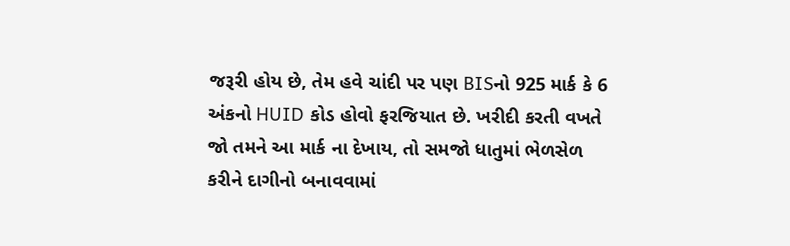જરૂરી હોય છે, તેમ હવે ચાંદી પર પણ BISનો 925 માર્ક કે 6 અંકનો HUID કોડ હોવો ફરજિયાત છે. ખરીદી કરતી વખતે જો તમને આ માર્ક ના દેખાય, તો સમજો ધાતુમાં ભેળસેળ કરીને દાગીનો બનાવવામાં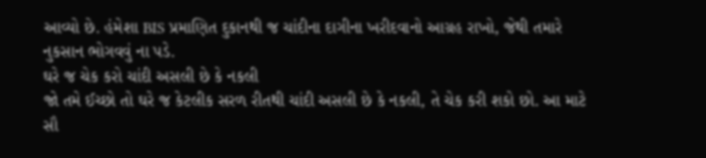આવ્યો છે. હંમેશા BIS પ્રમાણિત દુકાનથી જ ચાંદીના દાગીના ખરીદવાનો આગ્રહ રાખો, જેથી તમારે નુકસાન ભોગવવું ના પડે.
ઘરે જ ચેક કરો ચાંદી અસલી છે કે નકલી
જો તમે ઈચ્છો તો ઘરે જ કેટલીક સરળ રીતથી ચાંદી અસલી છે કે નકલી, તે ચેક કરી શકો છો. આ માટે સૌ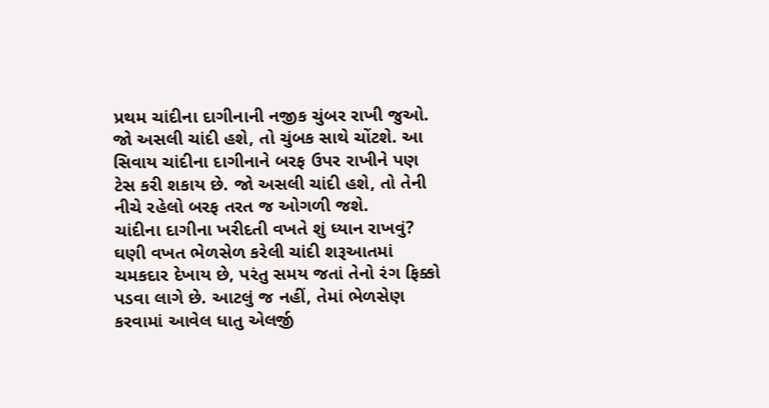પ્રથમ ચાંદીના દાગીનાની નજીક ચુંબર રાખી જુઓ. જો અસલી ચાંદી હશે, તો ચુંબક સાથે ચોંટશે. આ સિવાય ચાંદીના દાગીનાને બરફ ઉપર રાખીને પણ ટેસ કરી શકાય છે. જો અસલી ચાંદી હશે, તો તેની નીચે રહેલો બરફ તરત જ ઓગળી જશે.
ચાંદીના દાગીના ખરીદતી વખતે શું ધ્યાન રાખવું?
ઘણી વખત ભેળસેળ કરેલી ચાંદી શરૂઆતમાં ચમકદાર દેખાય છે, પરંતુ સમય જતાં તેનો રંગ ફિક્કો પડવા લાગે છે. આટલું જ નહીં, તેમાં ભેળસેણ કરવામાં આવેલ ધાતુ એલર્જી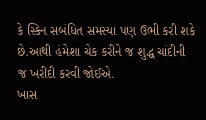કે સ્કિન સબંધિત સમસ્યા પણ ઉભી કરી શકે છે.આથી હંમેશા ચેક કરીને જ શુદ્ધ ચાંદીની જ ખરીદી કરવી જોઈએ.
ખાસ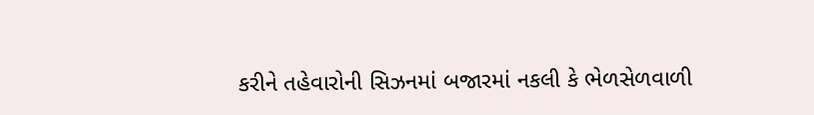કરીને તહેવારોની સિઝનમાં બજારમાં નકલી કે ભેળસેળવાળી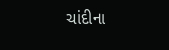ચાંદીના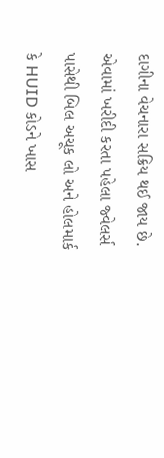દાગીના વેચનારા સક્રિય થઈ જાય છે. એવામાં ખરીદી કરતા પહેલા જ્વેલર્સ પાસેથી બિલ અચૂક લો અને હોલમાર્ક કે HUID કોડને ખાસ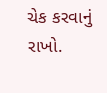ચેક કરવાનું રાખો.